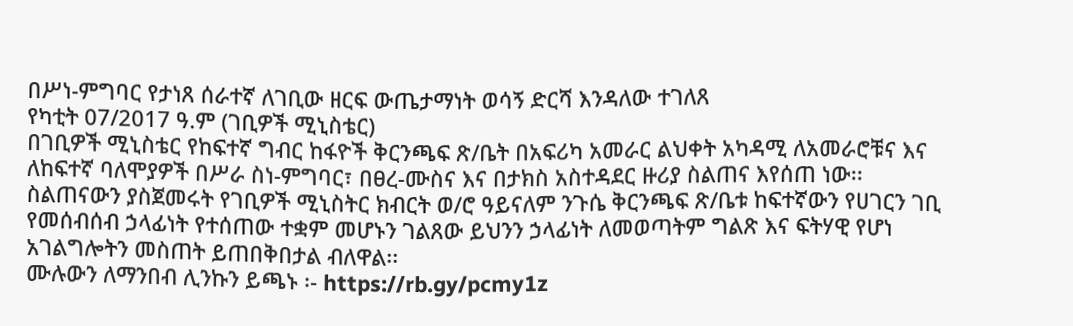በሥነ-ምግባር የታነጸ ሰራተኛ ለገቢው ዘርፍ ውጤታማነት ወሳኝ ድርሻ እንዳለው ተገለጸ
የካቲት 07/2017 ዓ.ም (ገቢዎች ሚኒስቴር)
በገቢዎች ሚኒስቴር የከፍተኛ ግብር ከፋዮች ቅርንጫፍ ጽ/ቤት በአፍሪካ አመራር ልህቀት አካዳሚ ለአመራሮቹና እና ለከፍተኛ ባለሞያዎች በሥራ ስነ-ምግባር፣ በፀረ-ሙስና እና በታክስ አስተዳደር ዙሪያ ስልጠና እየሰጠ ነው፡፡
ስልጠናውን ያስጀመሩት የገቢዎች ሚኒስትር ክብርት ወ/ሮ ዓይናለም ንጉሴ ቅርንጫፍ ጽ/ቤቱ ከፍተኛውን የሀገርን ገቢ የመሰብሰብ ኃላፊነት የተሰጠው ተቋም መሆኑን ገልጸው ይህንን ኃላፊነት ለመወጣትም ግልጽ እና ፍትሃዊ የሆነ አገልግሎትን መስጠት ይጠበቅበታል ብለዋል፡፡
ሙሉውን ለማንበብ ሊንኩን ይጫኑ ፡- https://rb.gy/pcmy1z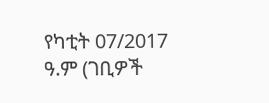የካቲት 07/2017 ዓ.ም (ገቢዎች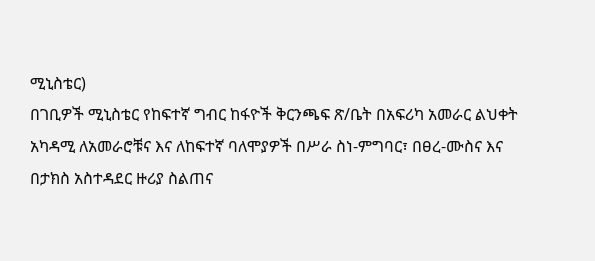ሚኒስቴር)
በገቢዎች ሚኒስቴር የከፍተኛ ግብር ከፋዮች ቅርንጫፍ ጽ/ቤት በአፍሪካ አመራር ልህቀት አካዳሚ ለአመራሮቹና እና ለከፍተኛ ባለሞያዎች በሥራ ስነ-ምግባር፣ በፀረ-ሙስና እና በታክስ አስተዳደር ዙሪያ ስልጠና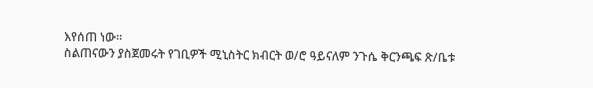እየሰጠ ነው፡፡
ስልጠናውን ያስጀመሩት የገቢዎች ሚኒስትር ክብርት ወ/ሮ ዓይናለም ንጉሴ ቅርንጫፍ ጽ/ቤቱ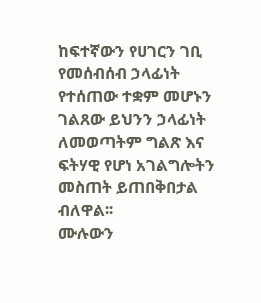ከፍተኛውን የሀገርን ገቢ የመሰብሰብ ኃላፊነት የተሰጠው ተቋም መሆኑን ገልጸው ይህንን ኃላፊነት ለመወጣትም ግልጽ እና ፍትሃዊ የሆነ አገልግሎትን መስጠት ይጠበቅበታል ብለዋል፡፡
ሙሉውን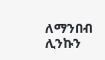ለማንበብ ሊንኩን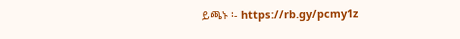ይጫኑ ፡- https://rb.gy/pcmy1z